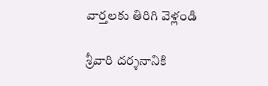వార్తలకు తిరిగి వెళ్లండి

శ్రీవారి దర్శనానికి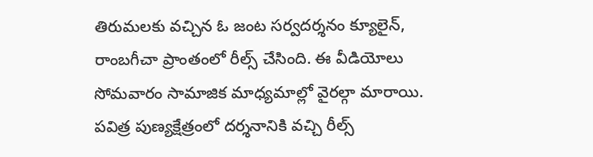తిరుమలకు వచ్చిన ఓ జంట సర్వదర్శనం క్యూలైన్, రాంబగీచా ప్రాంతంలో రీల్స్ చేసింది. ఈ వీడియోలు సోమవారం సామాజిక మాధ్యమాల్లో వైరల్గా మారాయి.
పవిత్ర పుణ్యక్షేత్రంలో దర్శనానికి వచ్చి రీల్స్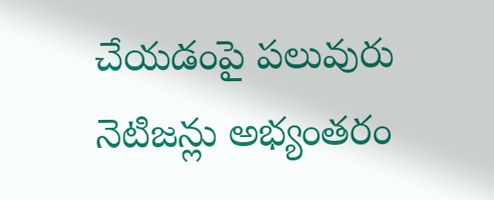చేయడంపై పలువురు నెటిజన్లు అభ్యంతరం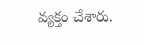వ్యక్తం చేశారు.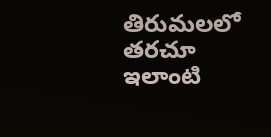తిరుమలలో తరచూ ఇలాంటి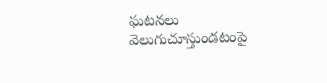ఘటనలు వెలుగుచూస్తుండటంపై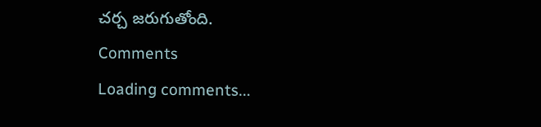చర్చ జరుగుతోంది.
Comments
Loading comments...